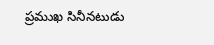ప్రముఖ సినీనటుడు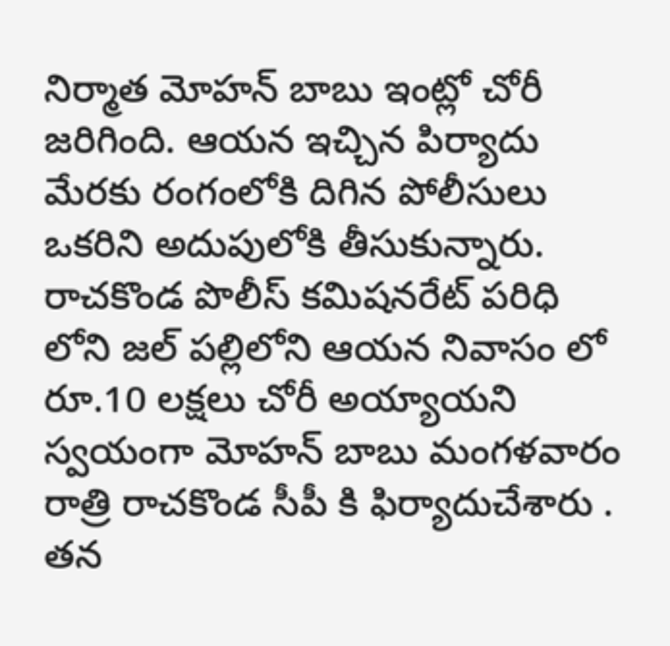నిర్మాత మోహన్ బాబు ఇంట్లో చోరీ జరిగింది. ఆయన ఇచ్చిన పిర్యాదు మేరకు రంగంలోకి దిగిన పోలీసులు ఒకరిని అదుపులోకి తీసుకున్నారు.
రాచకొండ పొలీస్ కమిషనరేట్ పరిధి లోని జల్ పల్లిలోని ఆయన నివాసం లో రూ.10 లక్షలు చోరీ అయ్యాయని స్వయంగా మోహన్ బాబు మంగళవారం రాత్రి రాచకొండ సీపీ కి ఫిర్యాదుచేశారు .
తన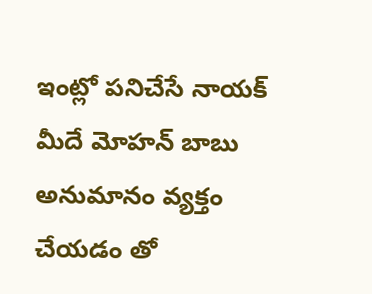ఇంట్లో పనిచేసే నాయక్ మీదే మోహన్ బాబు అనుమానం వ్యక్తం చేయడం తో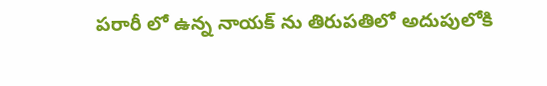పరారీ లో ఉన్న నాయక్ ను తిరుపతిలో అదుపులోకి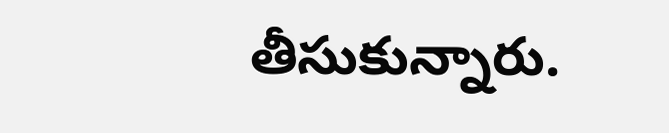తీసుకున్నారు.